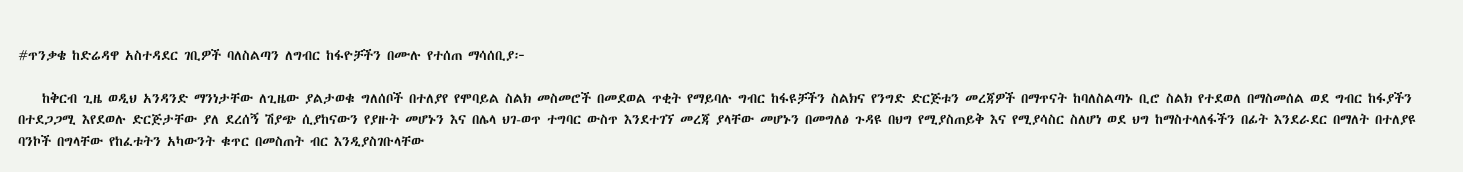#ጥንቃቄ ከድሬዳዋ አስተዳደር ገቢዎች ባለስልጣን ለግብር ከፋዮቻችን በሙሉ የተሰጠ ማሳሰቢያ፦

    ከቅርብ ጊዜ ወዲህ አንዳንድ ማንነታቸው ለጊዜው ያልታወቁ ግለሰቦች በተለያየ የሞባይል ስልክ መስመሮች በመደወል ጥቂት የማይባሉ ግብር ከፋዩቻችን ስልክና የንግድ ድርጅቱን መረጃዎች በማጥናት ከባለስልጣኑ ቢሮ ስልክ የተደወለ በማስመሰል ወደ ግብር ከፋያችን በተደጋጋሚ እየደወሉ ድርጅታቸው ያለ ደረሰኝ ሽያጭ ሲያከናውን የያዙት መሆኑን እና በሌላ ህገ-ወጥ ተግባር ውስጥ እንደተገኘ መረጃ ያላቸው መሆኑን በመግለፅ ጉዳዩ በህግ የሚያስጠይቅ እና የሚያሳስር ስለሆነ ወደ ህግ ከማስተላለፋችን በፊት እንደራደር በማለት በተለያዩ ባንኮች በግላቸው የከፈቱትን አካውንት ቁጥር በመስጠት ብር እንዲያስገቡላቸው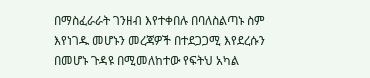በማስፈራራት ገንዘብ እየተቀበሉ በባለስልጣኑ ስም እየነገዱ መሆኑን መረጃዎች በተደጋጋሚ እየደረሱን በመሆኑ ጉዳዩ በሚመለከተው የፍትህ አካል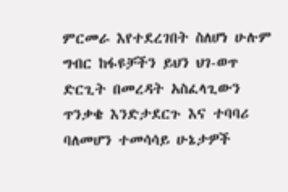ምርመራ እየተደረገበት ስለሆነ ሁሉም ግብር ከፋዩቻችን ይህን ህገ-ወጥ ድርጊት በመረዳት አስፈላጊውን ጥንቃቄ እንድታደርጉ እና ተባባሪ ባለመሆን ተመሳሳይ ሁኔታዎች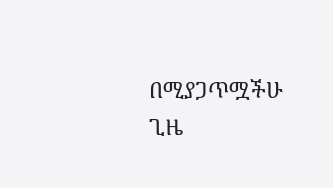በሚያጋጥሟችሁ ጊዜ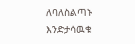ለባለስልጣኑ እንድታሳዉቁ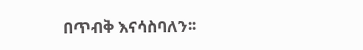በጥብቅ እናሳስባለን፡፡